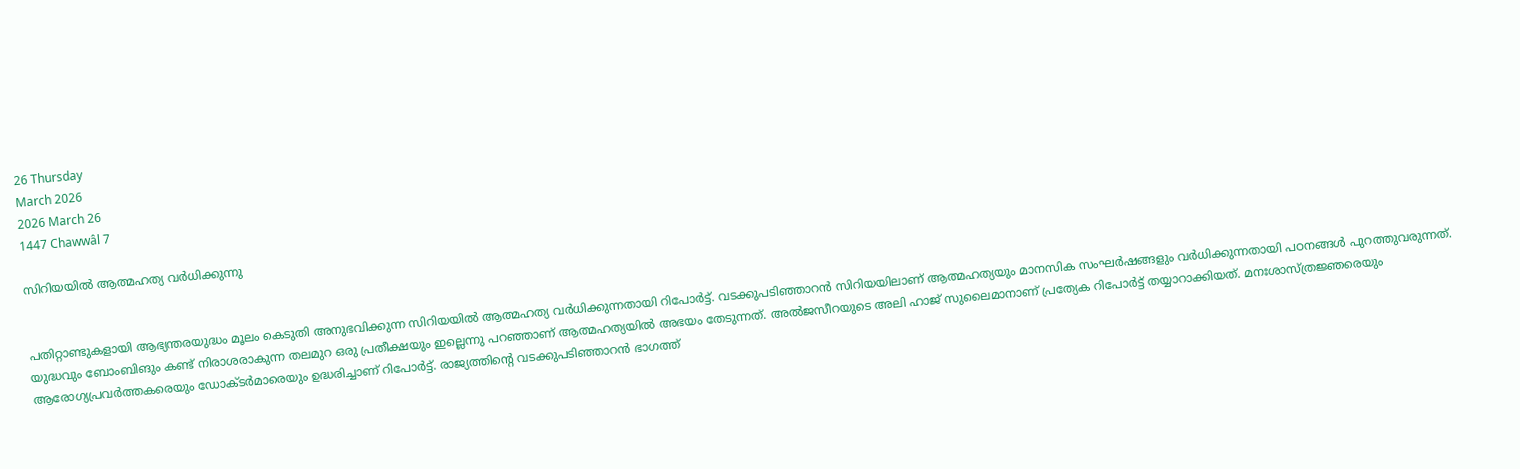26 Thursday
March 2026
2026 March 26
1447 Chawwâl 7

സിറിയയില്‍ ആത്മഹത്യ വര്‍ധിക്കുന്നു


പതിറ്റാണ്ടുകളായി ആഭ്യന്തരയുദ്ധം മൂലം കെടുതി അനുഭവിക്കുന്ന സിറിയയില്‍ ആത്മഹത്യ വര്‍ധിക്കുന്നതായി റിപോര്‍ട്ട്. വടക്കുപടിഞ്ഞാറന്‍ സിറിയയിലാണ് ആത്മഹത്യയും മാനസിക സംഘര്‍ഷങ്ങളും വര്‍ധിക്കുന്നതായി പഠനങ്ങള്‍ പുറത്തുവരുന്നത്. യുദ്ധവും ബോംബിങും കണ്ട് നിരാശരാകുന്ന തലമുറ ഒരു പ്രതീക്ഷയും ഇല്ലെന്നു പറഞ്ഞാണ് ആത്മഹത്യയില്‍ അഭയം തേടുന്നത്. അല്‍ജസീറയുടെ അലി ഹാജ് സുലൈമാനാണ് പ്രത്യേക റിപോര്‍ട്ട് തയ്യാറാക്കിയത്. മനഃശാസ്ത്രജ്ഞരെയും ആരോഗ്യപ്രവര്‍ത്തകരെയും ഡോക്ടര്‍മാരെയും ഉദ്ധരിച്ചാണ് റിപോര്‍ട്ട്. രാജ്യത്തിന്റെ വടക്കുപടിഞ്ഞാറന്‍ ഭാഗത്ത്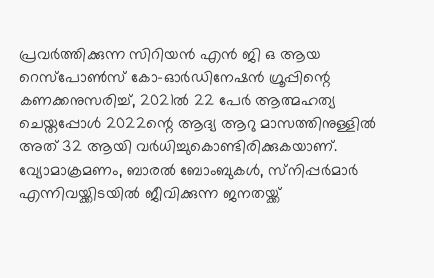പ്രവര്‍ത്തിക്കുന്ന സിറിയന്‍ എന്‍ ജി ഒ ആയ റെസ്‌പോണ്‍സ് കോ-ഓര്‍ഡിനേഷന്‍ ഗ്രൂപ്പിന്റെ കണക്കനുസരിച്ച്, 2021ല്‍ 22 പേര്‍ ആത്മഹത്യ ചെയ്തപ്പോള്‍ 2022ന്റെ ആദ്യ ആറു മാസത്തിനുള്ളില്‍ അത് 32 ആയി വര്‍ധിച്ചുകൊണ്ടിരിക്കുകയാണ്. വ്യോമാക്രമണം, ബാരല്‍ ബോംബുകള്‍, സ്‌നിപ്പര്‍മാര്‍ എന്നിവയ്ക്കിടയില്‍ ജീവിക്കുന്ന ജനതയ്ക്ക്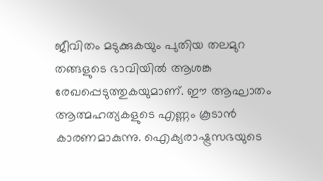ജീവിതം മടുക്കുകയും പുതിയ തലമുറ തങ്ങളുടെ ഭാവിയില്‍ ആശങ്ക രേഖപ്പെടുത്തുകയുമാണ്. ഈ ആഘാതം ആത്മഹത്യകളുടെ എണ്ണം കൂടാന്‍ കാരണമാകുന്നു. ഐക്യരാഷ്ട്രസഭയുടെ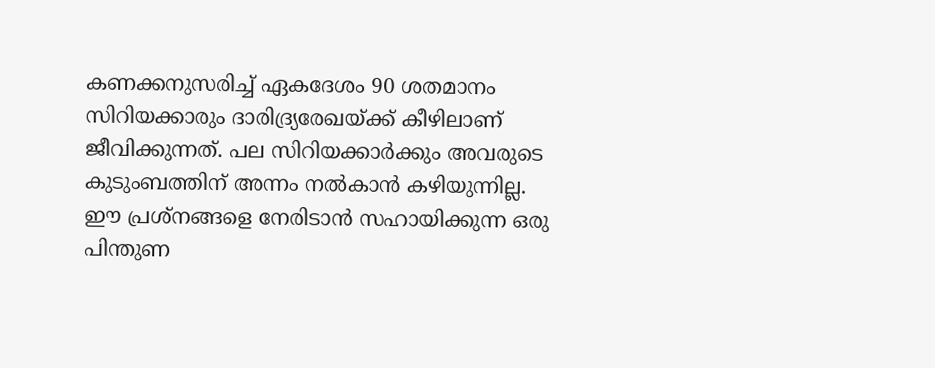കണക്കനുസരിച്ച് ഏകദേശം 90 ശതമാനം സിറിയക്കാരും ദാരിദ്ര്യരേഖയ്ക്ക് കീഴിലാണ് ജീവിക്കുന്നത്. പല സിറിയക്കാര്‍ക്കും അവരുടെ കുടുംബത്തിന് അന്നം നല്‍കാന്‍ കഴിയുന്നില്ല. ഈ പ്രശ്‌നങ്ങളെ നേരിടാന്‍ സഹായിക്കുന്ന ഒരു പിന്തുണ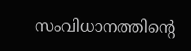സംവിധാനത്തിന്റെ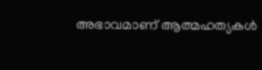അഭാവമാണ് ആത്മഹത്യകള്‍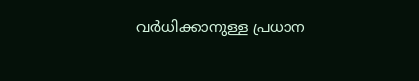വര്‍ധിക്കാനുള്ള പ്രധാന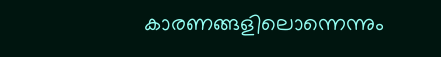കാരണങ്ങളിലൊന്നെന്നും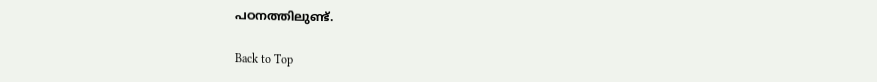പഠനത്തിലുണ്ട്.

Back to Top